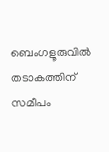ബെംഗളൂരുവില്‍ തടാകത്തിന് സമീപം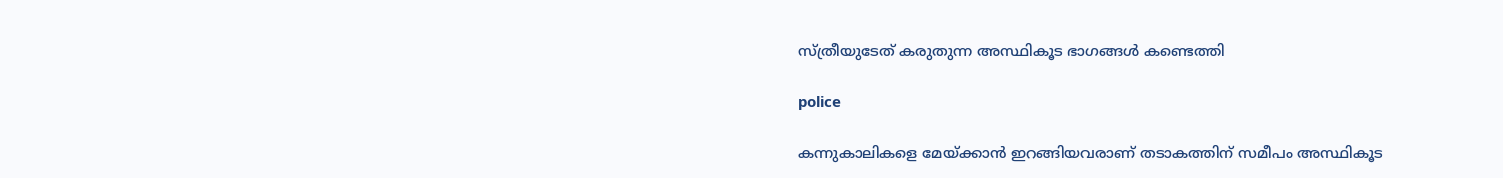സ്ത്രീയുടേത് കരുതുന്ന അസ്ഥികൂട ഭാഗങ്ങള്‍ കണ്ടെത്തി

police

കന്നുകാലികളെ മേയ്ക്കാന്‍ ഇറങ്ങിയവരാണ് തടാകത്തിന് സമീപം അസ്ഥികൂട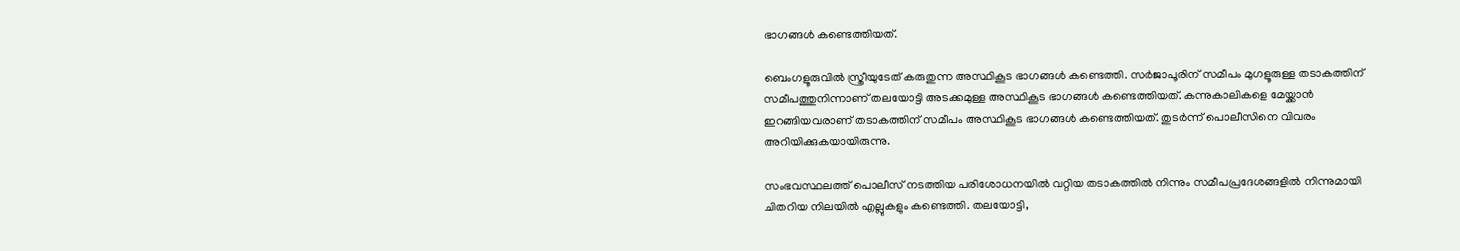ഭാഗങ്ങള്‍ കണ്ടെത്തിയത്.

ബെംഗളൂരുവില്‍ സ്ത്രീയുടേത് കരുതുന്ന അസ്ഥികൂട ഭാഗങ്ങള്‍ കണ്ടെത്തി. സര്‍ജാപൂരിന് സമീപം മുഗളൂരുള്ള തടാകത്തിന് സമീപത്തുനിന്നാണ് തലയോട്ടി അടക്കമുള്ള അസ്ഥികൂട ഭാഗങ്ങള്‍ കണ്ടെത്തിയത്. കന്നുകാലികളെ മേയ്ക്കാന്‍ ഇറങ്ങിയവരാണ് തടാകത്തിന് സമീപം അസ്ഥികൂട ഭാഗങ്ങള്‍ കണ്ടെത്തിയത്. തുടര്‍ന്ന് പൊലീസിനെ വിവരം അറിയിക്കുകയായിരുന്നു.

സംഭവസ്ഥലത്ത് പൊലീസ് നടത്തിയ പരിശോധനയില്‍ വറ്റിയ തടാകത്തില്‍ നിന്നും സമീപപ്രദേശങ്ങളില്‍ നിന്നുമായി ചിതറിയ നിലയില്‍ എല്ലുകളും കണ്ടെത്തി. തലയോട്ടി,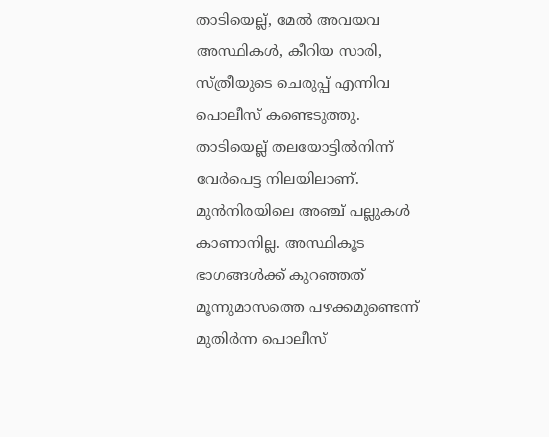താടിയെല്ല്, മേല്‍ അവയവ അസ്ഥികള്‍, കീറിയ സാരി, സ്ത്രീയുടെ ചെരുപ്പ് എന്നിവ പൊലീസ് കണ്ടെടുത്തു. താടിയെല്ല് തലയോട്ടില്‍നിന്ന് വേര്‍പെട്ട നിലയിലാണ്. മുന്‍നിരയിലെ അഞ്ച് പല്ലുകള്‍ കാണാനില്ല. അസ്ഥികൂട ഭാഗങ്ങള്‍ക്ക് കുറഞ്ഞത് മൂന്നുമാസത്തെ പഴക്കമുണ്ടെന്ന് മുതിര്‍ന്ന പൊലീസ്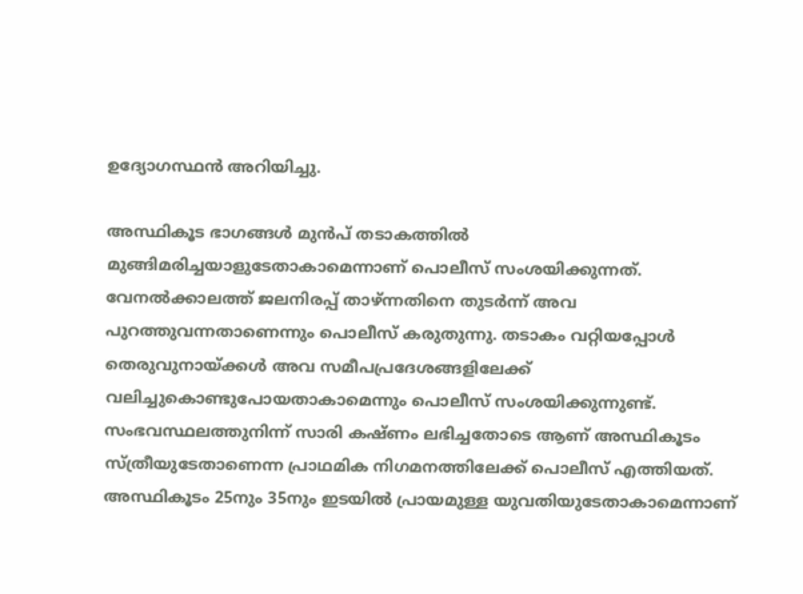ഉദ്യോഗസ്ഥന്‍ അറിയിച്ചു.

അസ്ഥികൂട ഭാഗങ്ങള്‍ മുന്‍പ് തടാകത്തില്‍ മുങ്ങിമരിച്ചയാളുടേതാകാമെന്നാണ് പൊലീസ് സംശയിക്കുന്നത്. വേനല്‍ക്കാലത്ത് ജലനിരപ്പ് താഴ്ന്നതിനെ തുടര്‍ന്ന് അവ പുറത്തുവന്നതാണെന്നും പൊലീസ് കരുതുന്നു. തടാകം വറ്റിയപ്പോള്‍ തെരുവുനായ്ക്കള്‍ അവ സമീപപ്രദേശങ്ങളിലേക്ക് വലിച്ചുകൊണ്ടുപോയതാകാമെന്നും പൊലീസ് സംശയിക്കുന്നുണ്ട്. സംഭവസ്ഥലത്തുനിന്ന് സാരി കഷ്ണം ലഭിച്ചതോടെ ആണ് അസ്ഥികൂടം സ്ത്രീയുടേതാണെന്ന പ്രാഥമിക നിഗമനത്തിലേക്ക് പൊലീസ് എത്തിയത്. അസ്ഥികൂടം 25നും 35നും ഇടയില്‍ പ്രായമുള്ള യുവതിയുടേതാകാമെന്നാണ്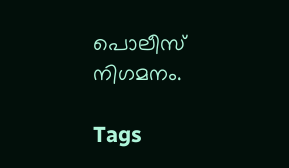പൊലീസ് നിഗമനം.

Tags